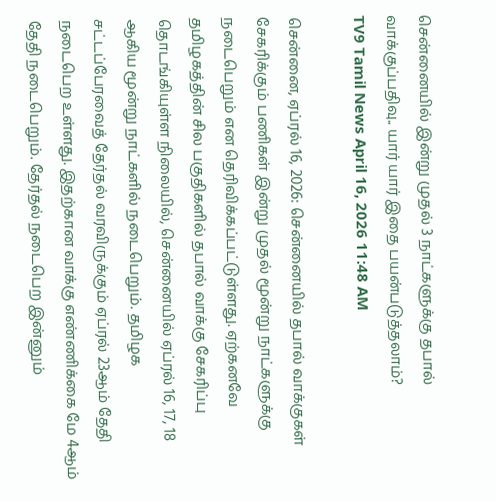சென்னையில் இன்று முதல் 3 நாட்களுக்கு தபால் வாக்குப்பதிவு.. யார் யார் இதை பயன்படுத்தலாம்?
TV9 Tamil News April 16, 2026 11:48 AM

சென்னை, ஏப்ரல் 16, 2026: சென்னையில் தபால் வாக்குகள் சேகரிக்கும் பணிகள் இன்று முதல் மூன்று நாட்களுக்கு நடைபெறும் என தெரிவிக்கப்பட்டுள்ளது. ஏற்கனவே தமிழகத்தின் சில பகுதிகளில் தபால் வாக்கு சேகரிப்பு தொடங்கியுள்ள நிலையில், சென்னையில் ஏப்ரல் 16, 17, 18 ஆகிய மூன்று நாட்களில் நடைபெறும். தமிழக சட்டப்பேரவைத் தேர்தல் வரவிருக்கும் ஏப்ரல் 23ஆம் தேதி நடைபெற உள்ளது. இதற்கான வாக்கு எண்ணிக்கை மே 4ஆம் தேதி நடைபெறும். தேர்தல் நடைபெற இன்னும்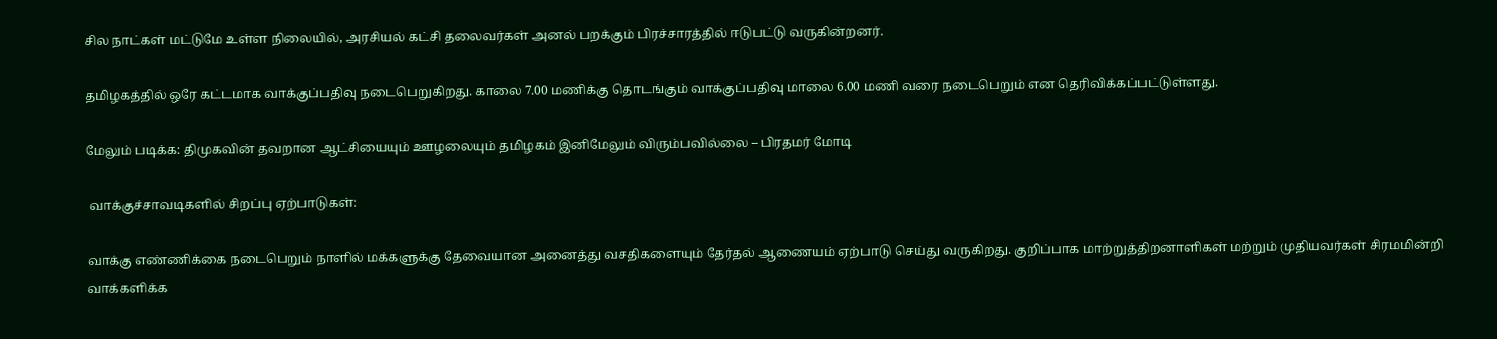சில நாட்கள் மட்டுமே உள்ள நிலையில், அரசியல் கட்சி தலைவர்கள் அனல் பறக்கும் பிரச்சாரத்தில் ஈடுபட்டு வருகின்றனர்.

தமிழகத்தில் ஒரே கட்டமாக வாக்குப்பதிவு நடைபெறுகிறது. காலை 7.00 மணிக்கு தொடங்கும் வாக்குப்பதிவு மாலை 6.00 மணி வரை நடைபெறும் என தெரிவிக்கப்பட்டுள்ளது.

மேலும் படிக்க: திமுகவின் தவறான ஆட்சியையும் ஊழலையும் தமிழகம் இனிமேலும் விரும்பவில்லை – பிரதமர் மோடி

 வாக்குச்சாவடிகளில் சிறப்பு ஏற்பாடுகள்:

வாக்கு எண்ணிக்கை நடைபெறும் நாளில் மக்களுக்கு தேவையான அனைத்து வசதிகளையும் தேர்தல் ஆணையம் ஏற்பாடு செய்து வருகிறது. குறிப்பாக மாற்றுத்திறனாளிகள் மற்றும் முதியவர்கள் சிரமமின்றி வாக்களிக்க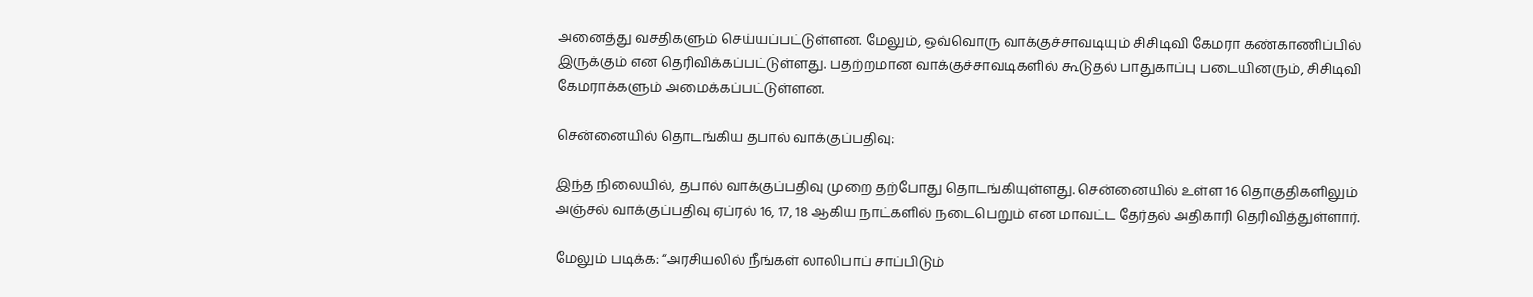அனைத்து வசதிகளும் செய்யப்பட்டுள்ளன. மேலும், ஒவ்வொரு வாக்குச்சாவடியும் சிசிடிவி கேமரா கண்காணிப்பில் இருக்கும் என தெரிவிக்கப்பட்டுள்ளது. பதற்றமான வாக்குச்சாவடிகளில் கூடுதல் பாதுகாப்பு படையினரும், சிசிடிவி கேமராக்களும் அமைக்கப்பட்டுள்ளன.

சென்னையில் தொடங்கிய தபால் வாக்குப்பதிவு:

இந்த நிலையில், தபால் வாக்குப்பதிவு முறை தற்போது தொடங்கியுள்ளது. சென்னையில் உள்ள 16 தொகுதிகளிலும் அஞ்சல் வாக்குப்பதிவு ஏப்ரல் 16, 17, 18 ஆகிய நாட்களில் நடைபெறும் என மாவட்ட தேர்தல் அதிகாரி தெரிவித்துள்ளார்.

மேலும் படிக்க: “அரசியலில் நீங்கள் லாலிபாப் சாப்பிடும்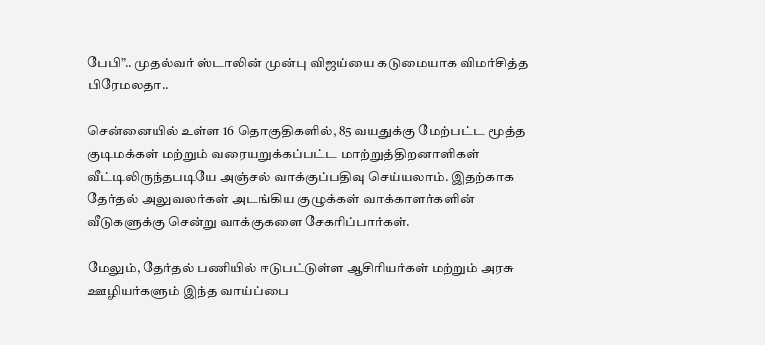பேபி”.. முதல்வர் ஸ்டாலின் முன்பு விஜய்யை கடுமையாக விமர்சித்த பிரேமலதா..

சென்னையில் உள்ள 16 தொகுதிகளில், 85 வயதுக்கு மேற்பட்ட மூத்த குடிமக்கள் மற்றும் வரையறுக்கப்பட்ட மாற்றுத்திறனாளிகள் வீட்டிலிருந்தபடியே அஞ்சல் வாக்குப்பதிவு செய்யலாம். இதற்காக தேர்தல் அலுவலர்கள் அடங்கிய குழுக்கள் வாக்காளர்களின் வீடுகளுக்கு சென்று வாக்குகளை சேகரிப்பார்கள்.

மேலும், தேர்தல் பணியில் ஈடுபட்டுள்ள ஆசிரியர்கள் மற்றும் அரசு ஊழியர்களும் இந்த வாய்ப்பை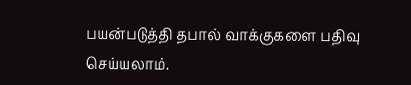பயன்படுத்தி தபால் வாக்குகளை பதிவு செய்யலாம்.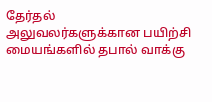தேர்தல் அலுவலர்களுக்கான பயிற்சி மையங்களில் தபால் வாக்கு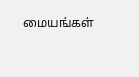மையங்கள்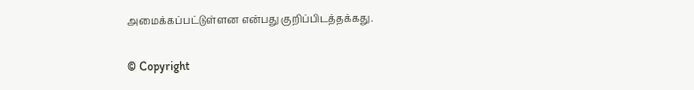அமைக்கப்பட்டுள்ளன என்பது குறிப்பிடத்தக்கது.

© Copyright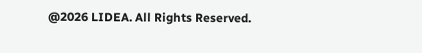@2026 LIDEA. All Rights Reserved.